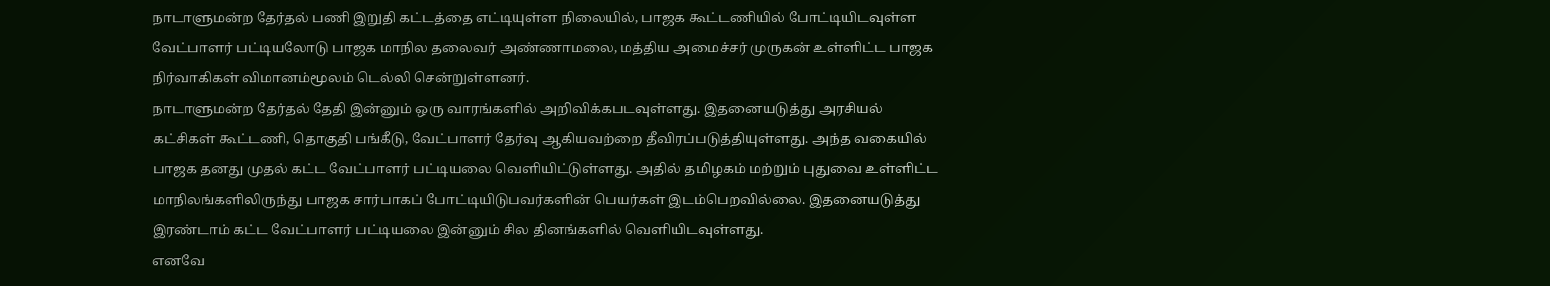நாடாளுமன்ற தேர்தல் பணி இறுதி கட்டத்தை எட்டியுள்ள நிலையில், பாஜக கூட்டணியில் போட்டியிடவுள்ள வேட்பாளர் பட்டியலோடு பாஜக மாநில தலைவர் அண்ணாமலை, மத்திய அமைச்சர் முருகன் உள்ளிட்ட பாஜக நிர்வாகிகள் விமானம்மூலம் டெல்லி சென்றுள்ளனர்.
நாடாளுமன்ற தேர்தல் தேதி இன்னும் ஒரு வாரங்களில் அறிவிக்கபடவுள்ளது. இதனையடுத்து அரசியல் கட்சிகள் கூட்டணி, தொகுதி பங்கீடு, வேட்பாளர் தேர்வு ஆகியவற்றை தீவிரப்படுத்தியுள்ளது. அந்த வகையில் பாஜக தனது முதல் கட்ட வேட்பாளர் பட்டியலை வெளியிட்டுள்ளது. அதில் தமிழகம் மற்றும் புதுவை உள்ளிட்ட மாநிலங்களிலிருந்து பாஜக சார்பாகப் போட்டியிடுபவர்களின் பெயர்கள் இடம்பெறவில்லை. இதனையடுத்து இரண்டாம் கட்ட வேட்பாளர் பட்டியலை இன்னும் சில தினங்களில் வெளியிடவுள்ளது.
எனவே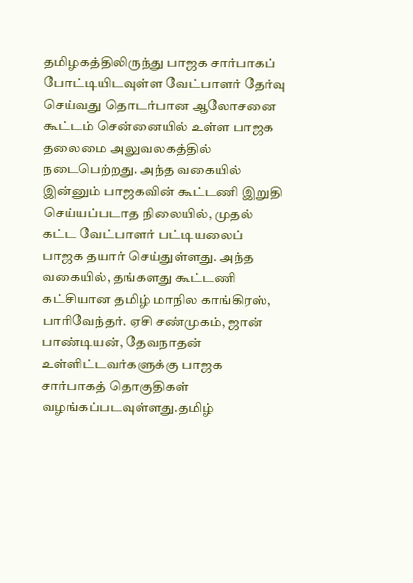தமிழகத்திலிருந்து பாஜக சார்பாகப் போட்டியிடவுள்ள வேட்பாளர் தேர்வு செய்வது தொடர்பான ஆலோசனை கூட்டம் சென்னையில் உள்ள பாஜக தலைமை அலுவலகத்தில் நடைபெற்றது. அந்த வகையில் இன்னும் பாஜகவின் கூட்டணி இறுதி செய்யப்படாத நிலையில், முதல் கட்ட வேட்பாளர் பட்டியலைப் பாஜக தயார் செய்துள்ளது. அந்த வகையில், தங்களது கூட்டணி கட்சியான தமிழ் மாநில காங்கிரஸ், பாரிவேந்தர். ஏசி சண்முகம், ஜான் பாண்டியன், தேவநாதன் உள்ளிட்டவர்களுக்கு பாஜக சார்பாகத் தொகுதிகள் வழங்கப்படவுள்ளது.தமிழ்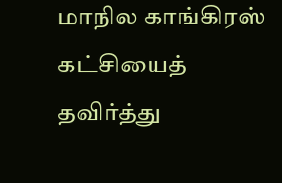மாநில காங்கிரஸ் கட்சியைத் தவிர்த்து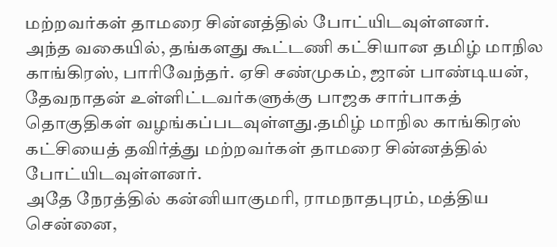மற்றவர்கள் தாமரை சின்னத்தில் போட்யிடவுள்ளனர்.
அந்த வகையில், தங்களது கூட்டணி கட்சியான தமிழ் மாநில காங்கிரஸ், பாரிவேந்தர். ஏசி சண்முகம், ஜான் பாண்டியன், தேவநாதன் உள்ளிட்டவர்களுக்கு பாஜக சார்பாகத் தொகுதிகள் வழங்கப்படவுள்ளது.தமிழ் மாநில காங்கிரஸ் கட்சியைத் தவிர்த்து மற்றவர்கள் தாமரை சின்னத்தில் போட்யிடவுள்ளனர்.
அதே நேரத்தில் கன்னியாகுமரி, ராமநாதபுரம், மத்திய சென்னை,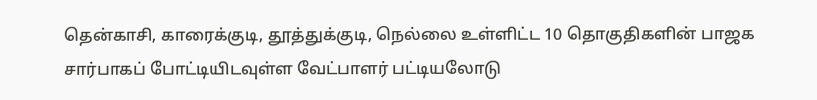தென்காசி, காரைக்குடி, தூத்துக்குடி, நெல்லை உள்ளிட்ட 10 தொகுதிகளின் பாஜக சார்பாகப் போட்டியிடவுள்ள வேட்பாளர் பட்டியலோடு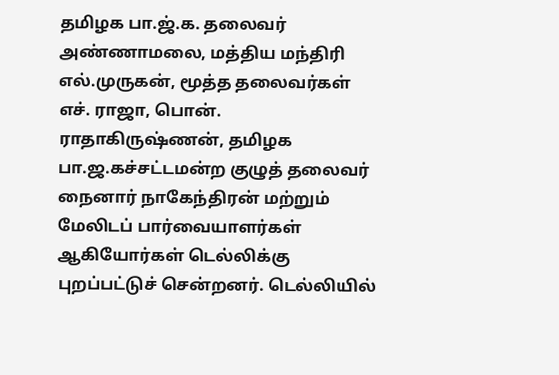தமிழக பா.ஜ்.க. தலைவர் அண்ணாமலை, மத்திய மந்திரி எல்.முருகன், மூத்த தலைவர்கள் எச். ராஜா, பொன். ராதாகிருஷ்ணன், தமிழக பா.ஜ.கச்சட்டமன்ற குழுத் தலைவர் நைனார் நாகேந்திரன் மற்றும் மேலிடப் பார்வையாளர்கள் ஆகியோர்கள் டெல்லிக்கு புறப்பட்டுச் சென்றனர். டெல்லியில்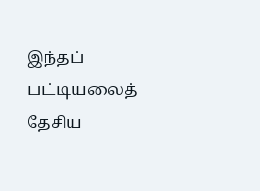இந்தப் பட்டியலைத் தேசிய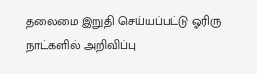தலைமை இறுதி செய்யப்பட்டு ஓரிரு நாட்களில் அறிவிப்பு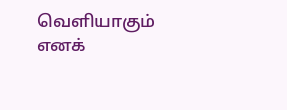வெளியாகும் எனக்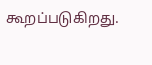கூறப்படுகிறது.